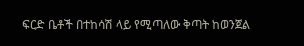ፍርድ ቤቶች በተከሳሽ ላይ የሚጣለው ቅጣት ከወንጀል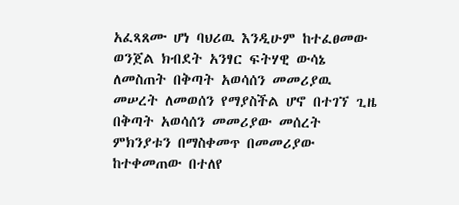አፈጻጸሙ ሆነ ባህሪዉ እንዲሁም ከተፈፀመው ወንጀል ክብደት አንፃር ፍትሃዊ ውሳኔ ለመስጠት በቅጣት አወሳሰን መመሪያዉ መሠረት ለመወሰን የማያስችል ሆኖ በተገኘ ጊዜ በቅጣት አወሳሰን መመሪያው መሰረት ምክንያቱን በማስቀመጥ በመመሪያው ከተቀመጠው በተለየ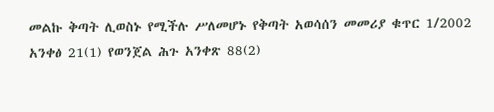መልኩ ቅጣት ሊወስኑ የሚችሉ ሥለመሆኑ የቅጣት አወሳሰን መመሪያ ቁጥር 1/2002 አንቀፅ 21(1) የወንጀል ሕጉ አንቀጽ 88(2)